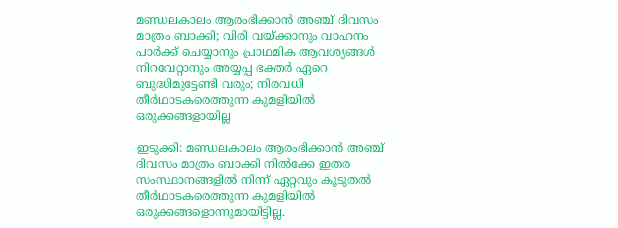മണ്ഡലകാലം ആരംഭിക്കാൻ അഞ്ച് ദിവസം മാത്രം ബാക്കി; വിരി വയ്ക്കാനും വാഹനം പാർക്ക് ചെയ്യാനും പ്രാഥമിക ആവശ്യങ്ങള്‍ നിറവേറ്റാനും അയ്യപ്പ ഭക്തർ ഏറെ ബുദ്ധിമുട്ടേണ്ടി വരും; നിരവധി തീര്‍ഥാടകരെത്തുന്ന കുമളിയില്‍ ഒരുക്കങ്ങളായില്ല

ഇടുക്കി: മണ്ഡലകാലം ആരംഭിക്കാൻ അഞ്ച് ദിവസം മാത്രം ബാക്കി നില്‍ക്കേ ഇതര സംസ്ഥാനങ്ങളില്‍ നിന്ന് ഏറ്റവും കൂടുതല്‍ തീർഥാടകരെത്തുന്ന കുമളിയില്‍ ഒരുക്കങ്ങളൊന്നുമായിട്ടില്ല.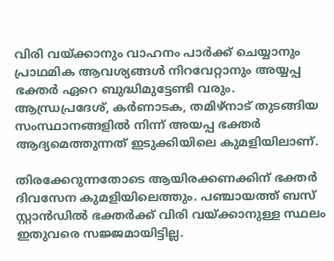വിരി വയ്ക്കാനും വാഹനം പാർക്ക് ചെയ്യാനും പ്രാഥമിക ആവശ്യങ്ങള്‍ നിറവേറ്റാനും അയ്യപ്പ ഭക്തർ ഏറെ ബുദ്ധിമുട്ടേണ്ടി വരും. ആന്ധ്രപ്രദേശ്, കർണാടക, തമിഴ്നാട് തുടങ്ങിയ സംസ്ഥാനങ്ങളില്‍ നിന്ന് അയപ്പ ഭക്തർ ആദ്യമെത്തുന്നത് ഇടുക്കിയിലെ കുമളിയിലാണ്.

തിരക്കേറുന്നതോടെ ആയിരക്കണക്കിന് ഭക്തർ ദിവസേന കുമളിയിലെത്തും. പഞ്ചായത്ത് ബസ് സ്റ്റാൻഡില്‍ ഭക്തർക്ക് വിരി വയ്ക്കാനുള്ള സ്ഥലം ഇതുവരെ സജ്ജമായിട്ടില്ല.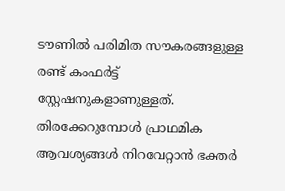ടൗണില്‍ പരിമിത സൗകരങ്ങളുള്ള രണ്ട് കംഫർട്ട് സ്റ്റേഷനുകളാണുള്ളത്. തിരക്കേറുമ്പോള്‍ പ്രാഥമിക ആവശ്യങ്ങള്‍ നിറവേറ്റാൻ ഭക്തർ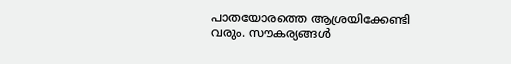പാതയോരത്തെ ആശ്രയിക്കേണ്ടി വരും. സൗകര്യങ്ങള്‍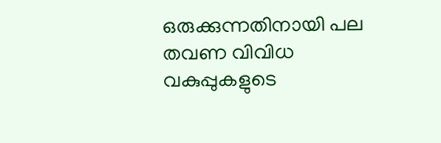ഒരുക്കുന്നതിനായി പല തവണ വിവിധ വകുപ്പുകളുടെ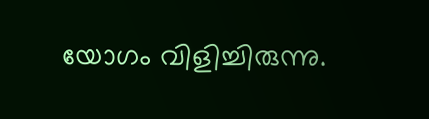യോഗം വിളിച്ചിരുന്നു.